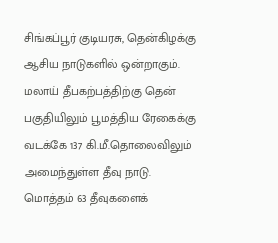சிங்கப்பூர் குடியரசு, தென்கிழக்கு ஆசிய நாடுகளில் ஒன்றாகும். மலாய் தீபகற்பத்திற்கு தென் பகுதியிலும் பூமத்திய ரேகைக்கு வடக்கே 137 கி.மீ.தொலைவிலும் அமைந்துள்ள தீவு நாடு. மொத்தம் 63 தீவுகளைக்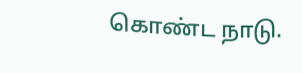கொண்ட நாடு.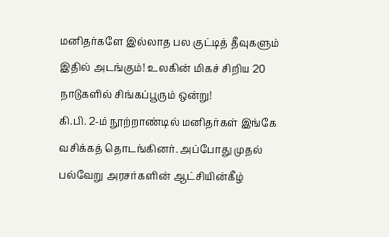மனிதர்களே இல்லாத பல குட்டித் தீவுகளும் இதில் அடங்கும்! உலகின் மிகச் சிறிய 20 நாடுகளில் சிங்கப்பூரும் ஒன்று!
கி.பி. 2-ம் நூற்றாண்டில் மனிதர்கள் இங்கே வசிக்கத் தொடங்கினர். அப்போது முதல் பல்வேறு அரசர்களின் ஆட்சியின்கீழ்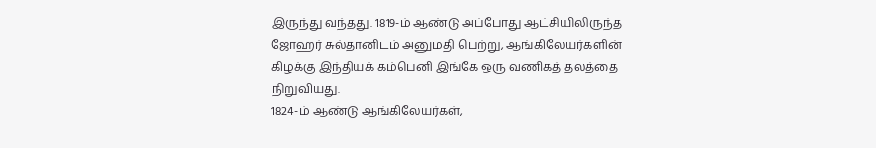இருந்து வந்தது. 1819-ம் ஆண்டு அப்போது ஆட்சியிலிருந்த ஜோஹர் சுல்தானிடம் அனுமதி பெற்று, ஆங்கிலேயர்களின் கிழக்கு இந்தியக் கம்பெனி இங்கே ஒரு வணிகத் தலத்தை நிறுவியது.
1824-ம் ஆண்டு ஆங்கிலேயர்கள்,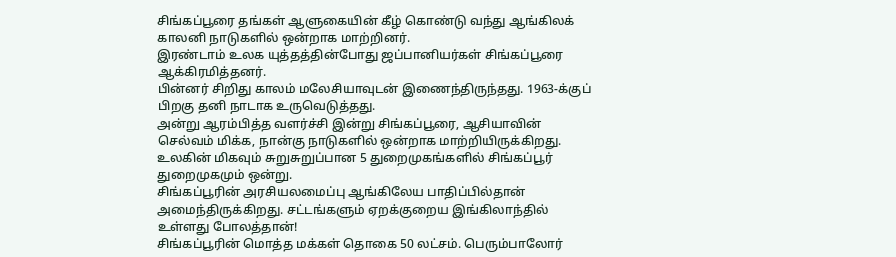சிங்கப்பூரை தங்கள் ஆளுகையின் கீழ் கொண்டு வந்து ஆங்கிலக் காலனி நாடுகளில் ஒன்றாக மாற்றினர்.
இரண்டாம் உலக யுத்தத்தின்போது ஜப்பானியர்கள் சிங்கப்பூரை ஆக்கிரமித்தனர்.
பின்னர் சிறிது காலம் மலேசியாவுடன் இணைந்திருந்தது. 1963-க்குப் பிறகு தனி நாடாக உருவெடுத்தது.
அன்று ஆரம்பித்த வளர்ச்சி இன்று சிங்கப்பூரை, ஆசியாவின் செல்வம் மிக்க, நான்கு நாடுகளில் ஒன்றாக மாற்றியிருக்கிறது. உலகின் மிகவும் சுறுசுறுப்பான 5 துறைமுகங்களில் சிங்கப்பூர் துறைமுகமும் ஒன்று.
சிங்கப்பூரின் அரசியலமைப்பு ஆங்கிலேய பாதிப்பில்தான் அமைந்திருக்கிறது. சட்டங்களும் ஏறக்குறைய இங்கிலாந்தில் உள்ளது போலத்தான்!
சிங்கப்பூரின் மொத்த மக்கள் தொகை 50 லட்சம். பெரும்பாலோர்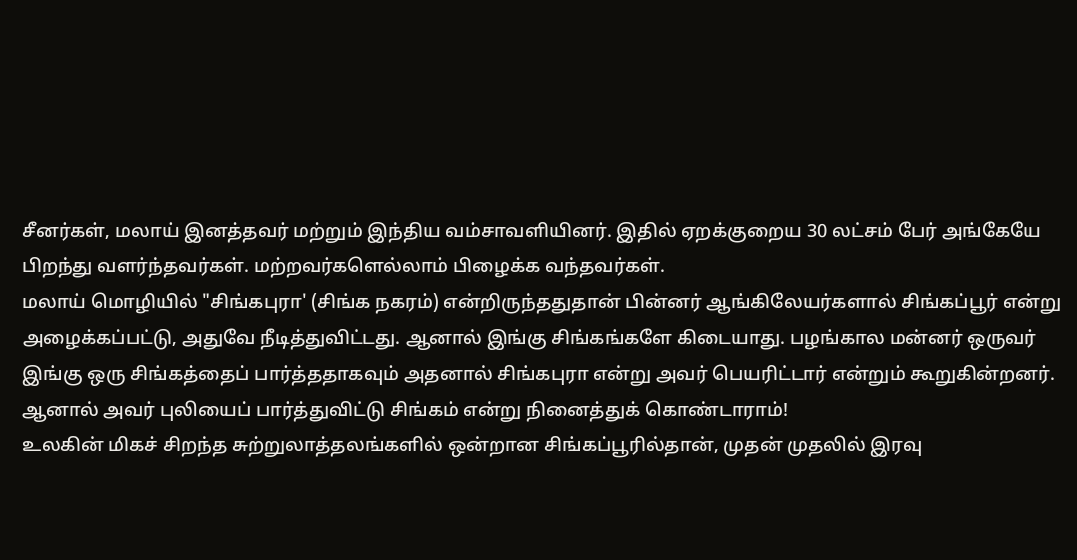சீனர்கள், மலாய் இனத்தவர் மற்றும் இந்திய வம்சாவளியினர். இதில் ஏறக்குறைய 30 லட்சம் பேர் அங்கேயே பிறந்து வளர்ந்தவர்கள். மற்றவர்களெல்லாம் பிழைக்க வந்தவர்கள்.
மலாய் மொழியில் "சிங்கபுரா' (சிங்க நகரம்) என்றிருந்ததுதான் பின்னர் ஆங்கிலேயர்களால் சிங்கப்பூர் என்று அழைக்கப்பட்டு, அதுவே நீடித்துவிட்டது. ஆனால் இங்கு சிங்கங்களே கிடையாது. பழங்கால மன்னர் ஒருவர் இங்கு ஒரு சிங்கத்தைப் பார்த்ததாகவும் அதனால் சிங்கபுரா என்று அவர் பெயரிட்டார் என்றும் கூறுகின்றனர். ஆனால் அவர் புலியைப் பார்த்துவிட்டு சிங்கம் என்று நினைத்துக் கொண்டாராம்!
உலகின் மிகச் சிறந்த சுற்றுலாத்தலங்களில் ஒன்றான சிங்கப்பூரில்தான், முதன் முதலில் இரவு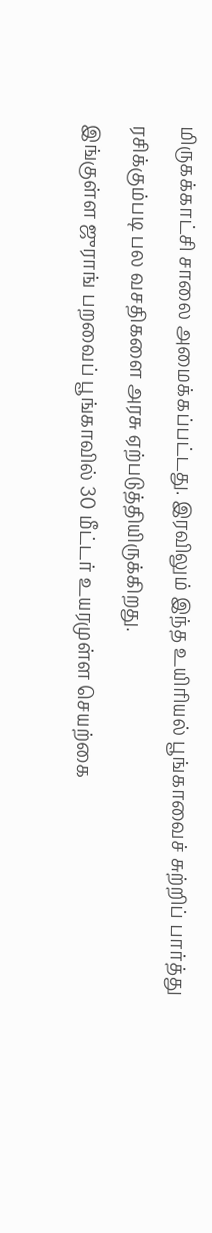மிருகக்காட்சி சாலை அமைக்கப்பட்டது. இரவிலும் இந்த உயிரியல் பூங்காவைச் சுற்றிப் பார்த்து ரசிக்கும்படி பல வசதிகளை அரசு ஏற்படுத்தியிருக்கிறது.
இங்குள்ள ஜுராங் பறவைப் பூங்காவில் 30 மீட்டர் உயரமுள்ள செயற்கை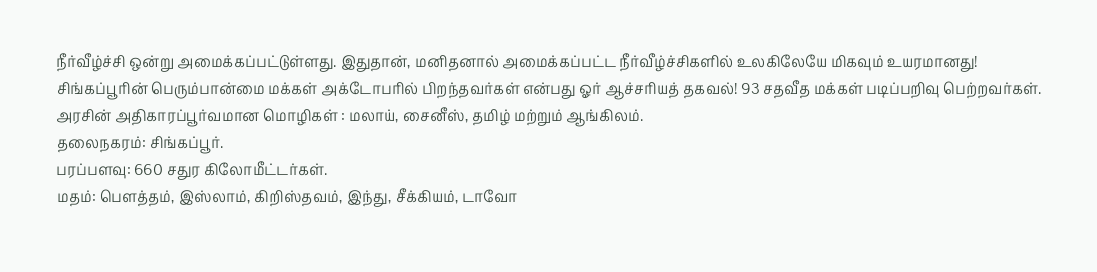நீர்வீழ்ச்சி ஒன்று அமைக்கப்பட்டுள்ளது. இதுதான், மனிதனால் அமைக்கப்பட்ட நீர்வீழ்ச்சிகளில் உலகிலேயே மிகவும் உயரமானது!
சிங்கப்பூரின் பெரும்பான்மை மக்கள் அக்டோபரில் பிறந்தவர்கள் என்பது ஓர் ஆச்சரியத் தகவல்! 93 சதவீத மக்கள் படிப்பறிவு பெற்றவர்கள்.
அரசின் அதிகாரப்பூர்வமான மொழிகள் : மலாய், சைனீஸ், தமிழ் மற்றும் ஆங்கிலம்.
தலைநகரம்: சிங்கப்பூர்.
பரப்பளவு: 660 சதுர கிலோமீட்டர்கள்.
மதம்: பௌத்தம், இஸ்லாம், கிறிஸ்தவம், இந்து, சீக்கியம், டாவோ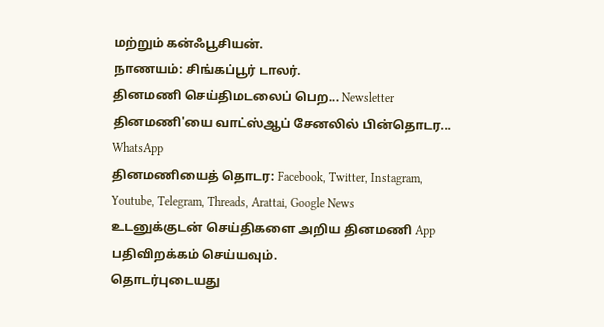மற்றும் கன்ஃபூசியன்.
நாணயம்: சிங்கப்பூர் டாலர்.
தினமணி செய்திமடலைப் பெற... Newsletter
தினமணி'யை வாட்ஸ்ஆப் சேனலில் பின்தொடர... WhatsApp
தினமணியைத் தொடர: Facebook, Twitter, Instagram, Youtube, Telegram, Threads, Arattai, Google News
உடனுக்குடன் செய்திகளை அறிய தினமணி App பதிவிறக்கம் செய்யவும்.
தொடர்புடையது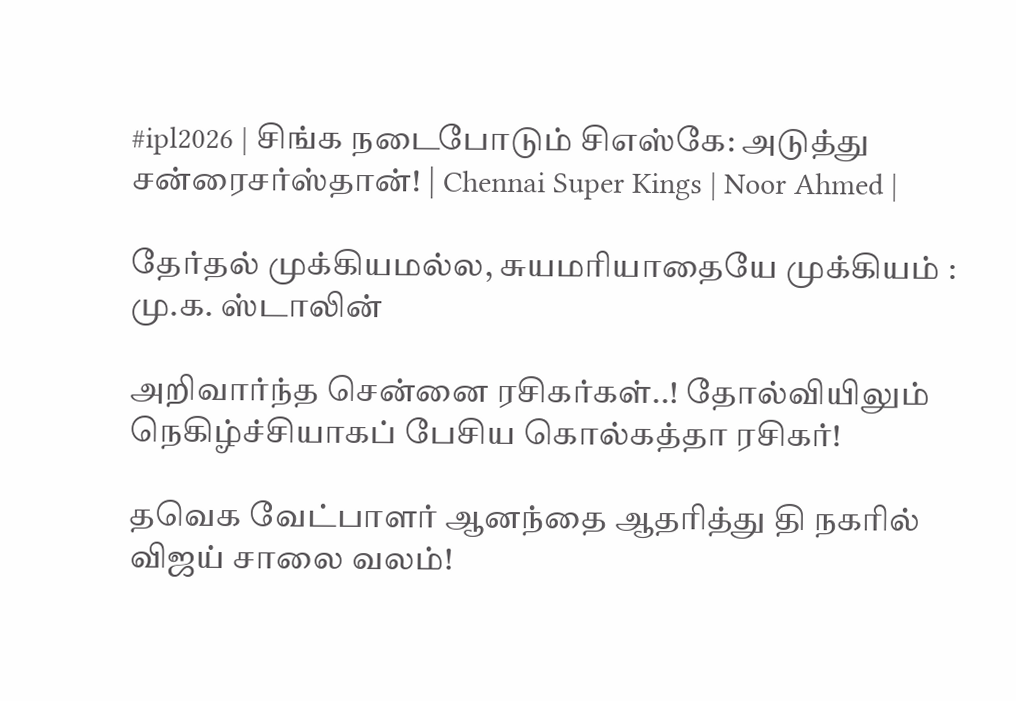#ipl2026 | சிங்க நடைபோடும் சிஎஸ்கே: அடுத்து சன்ரைசர்ஸ்தான்! | Chennai Super Kings | Noor Ahmed |

தேர்தல் முக்கியமல்ல, சுயமரியாதையே முக்கியம் : மு.க. ஸ்டாலின்

அறிவார்ந்த சென்னை ரசிகர்கள்..! தோல்வியிலும் நெகிழ்ச்சியாகப் பேசிய கொல்கத்தா ரசிகர்!

தவெக வேட்பாளர் ஆனந்தை ஆதரித்து தி நகரில் விஜய் சாலை வலம்!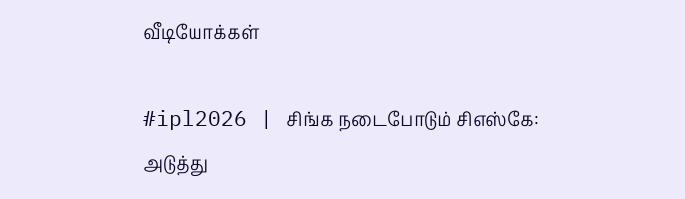வீடியோக்கள்

#ipl2026 | சிங்க நடைபோடும் சிஎஸ்கே: அடுத்து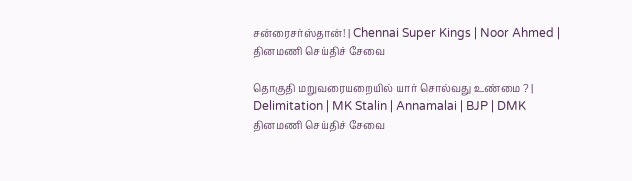சன்ரைசர்ஸ்தான்! | Chennai Super Kings | Noor Ahmed |
தினமணி செய்திச் சேவை

தொகுதி மறுவரையறையில் யார் சொல்வது உண்மை ? | Delimitation | MK Stalin | Annamalai | BJP | DMK
தினமணி செய்திச் சேவை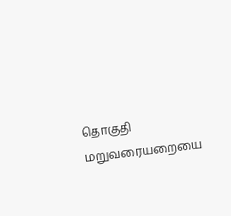தொகுதி மறுவரையறையை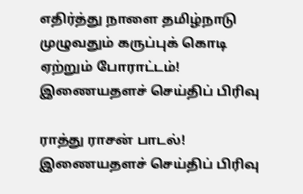எதிர்த்து நாளை தமிழ்நாடு முழுவதும் கருப்புக் கொடி ஏற்றும் போராட்டம்!
இணையதளச் செய்திப் பிரிவு

ராத்து ராசன் பாடல்!
இணையதளச் செய்திப் பிரிவு